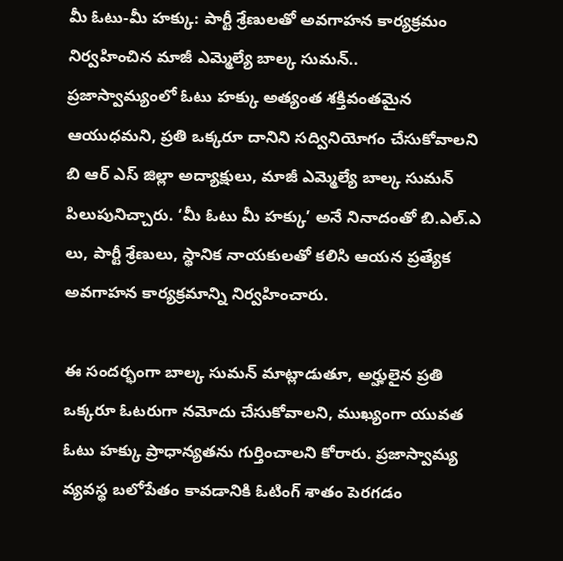మీ ఓటు-మీ హక్కు: పార్టీ శ్రేణులతో అవగాహన కార్యక్రమం నిర్వహించిన మాజీ ఎమ్మెల్యే బాల్క సుమన్..
ప్రజాస్వామ్యంలో ఓటు హక్కు అత్యంత శక్తివంతమైన ఆయుధమని, ప్రతి ఒక్కరూ దానిని సద్వినియోగం చేసుకోవాలని బి ఆర్ ఎస్ జిల్లా అద్యాక్షులు, మాజీ ఎమ్మెల్యే బాల్క సుమన్ పిలుపునిచ్చారు. ‘మీ ఓటు మీ హక్కు’ అనే నినాదంతో బి.ఎల్.ఎ లు, పార్టీ శ్రేణులు, స్థానిక నాయకులతో కలిసి ఆయన ప్రత్యేక అవగాహన కార్యక్రమాన్ని నిర్వహించారు.

ఈ సందర్భంగా బాల్క సుమన్ మాట్లాడుతూ, అర్హులైన ప్రతి ఒక్కరూ ఓటరుగా నమోదు చేసుకోవాలని, ముఖ్యంగా యువత ఓటు హక్కు ప్రాధాన్యతను గుర్తించాలని కోరారు. ప్రజాస్వామ్య వ్యవస్థ బలోపేతం కావడానికి ఓటింగ్ శాతం పెరగడం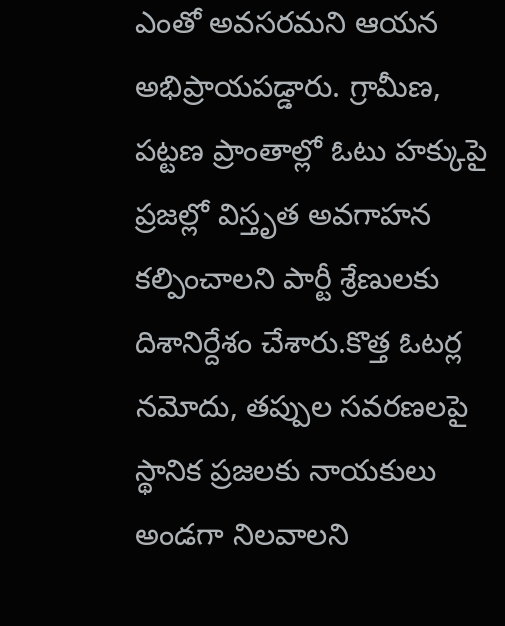ఎంతో అవసరమని ఆయన అభిప్రాయపడ్డారు. గ్రామీణ, పట్టణ ప్రాంతాల్లో ఓటు హక్కుపై ప్రజల్లో విస్తృత అవగాహన కల్పించాలని పార్టీ శ్రేణులకు దిశానిర్దేశం చేశారు.కొత్త ఓటర్ల నమోదు, తప్పుల సవరణలపై స్థానిక ప్రజలకు నాయకులు అండగా నిలవాలని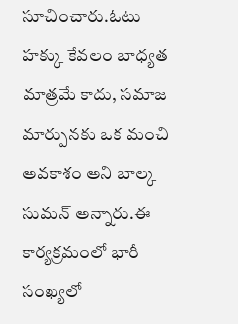సూచించారు.ఓటు హక్కు కేవలం బాధ్యత మాత్రమే కాదు, సమాజ మార్పునకు ఒక మంచి అవకాశం అని బాల్క సుమన్ అన్నారు.ఈ కార్యక్రమంలో భారీ సంఖ్యలో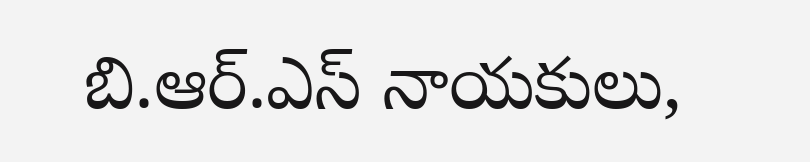బి.ఆర్.ఎస్ నాయకులు,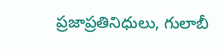ప్రజాప్రతినిధులు, గులాబీ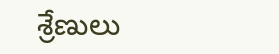శ్రేణులు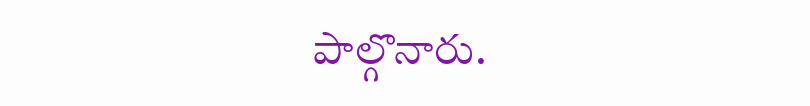పాల్గొనారు.